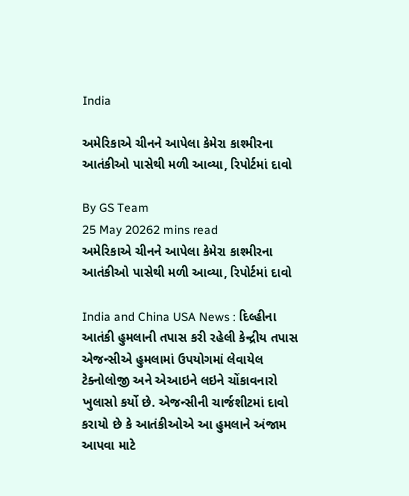India

અમેરિકાએ ચીનને આપેલા કેમેરા કાશ્મીરના આતંકીઓ પાસેથી મળી આવ્યા, રિપોર્ટમાં દાવો

By GS Team
25 May 20262 mins read
અમેરિકાએ ચીનને આપેલા કેમેરા કાશ્મીરના આતંકીઓ પાસેથી મળી આવ્યા, રિપોર્ટમાં દાવો

India and China USA News : દિલ્હીના આતંકી હુમલાની તપાસ કરી રહેલી કેન્દ્રીય તપાસ એજન્સીએ હુમલામાં ઉપયોગમાં લેવાયેલ ટેક્નોલોજી અને એઆઇને લઇને ચોંકાવનારો ખુલાસો કર્યો છે. એજન્સીની ચાર્જશીટમાં દાવો કરાયો છે કે આતંકીઓએ આ હુમલાને અંજામ આપવા માટે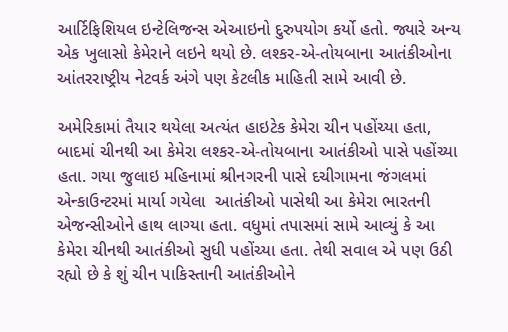આર્ટિફિશિયલ ઇન્ટેલિજન્સ એઆઇનો દુરુપયોગ કર્યો હતો. જ્યારે અન્ય એક ખુલાસો કેમેરાને લઇને થયો છે. લશ્કર-એ-તોયબાના આતંકીઓના આંતરરાષ્ટ્રીય નેટવર્ક અંગે પણ કેટલીક માહિતી સામે આવી છે.

અમેરિકામાં તૈયાર થયેલા અત્યંત હાઇટેક કેમેરા ચીન પહોંચ્યા હતા, બાદમાં ચીનથી આ કેમેરા લશ્કર-એ-તોયબાના આતંકીઓ પાસે પહોંચ્યા હતા. ગયા જુલાઇ મહિનામાં શ્રીનગરની પાસે દચીગામના જંગલમાં એન્કાઉન્ટરમાં માર્યા ગયેલા  આતંકીઓ પાસેથી આ કેમેરા ભારતની એજન્સીઓને હાથ લાગ્યા હતા. વધુમાં તપાસમાં સામે આવ્યું કે આ કેમેરા ચીનથી આતંકીઓ સુધી પહોંચ્યા હતા. તેથી સવાલ એ પણ ઉઠી રહ્યો છે કે શું ચીન પાકિસ્તાની આતંકીઓને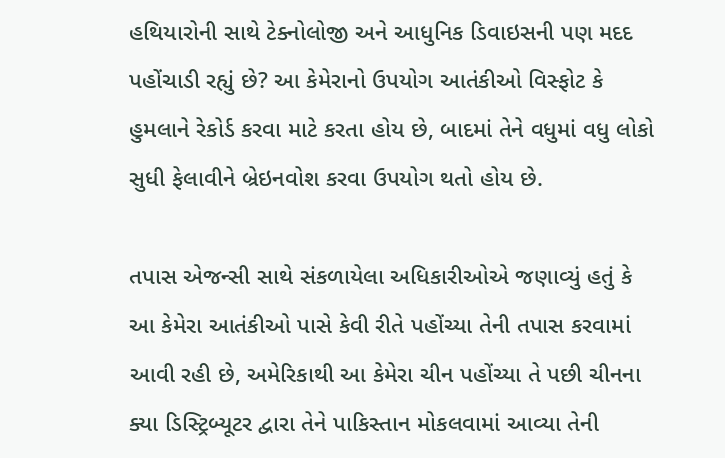હથિયારોની સાથે ટેક્નોલોજી અને આધુનિક ડિવાઇસની પણ મદદ પહોંચાડી રહ્યું છે? આ કેમેરાનો ઉપયોગ આતંકીઓ વિસ્ફોટ કે હુમલાને રેકોર્ડ કરવા માટે કરતા હોય છે, બાદમાં તેને વધુમાં વધુ લોકો સુધી ફેલાવીને બ્રેઇનવોશ કરવા ઉપયોગ થતો હોય છે.

તપાસ એજન્સી સાથે સંકળાયેલા અધિકારીઓએ જણાવ્યું હતું કે આ કેમેરા આતંકીઓ પાસે કેવી રીતે પહોંચ્યા તેની તપાસ કરવામાં આવી રહી છે, અમેરિકાથી આ કેમેરા ચીન પહોંચ્યા તે પછી ચીનના ક્યા ડિસ્ટ્રિબ્યૂટર દ્વારા તેને પાકિસ્તાન મોકલવામાં આવ્યા તેની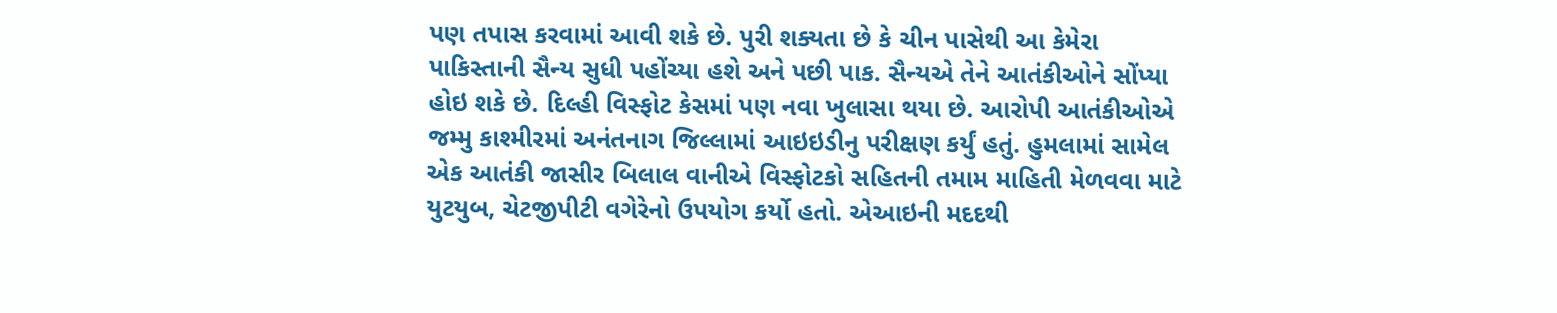પણ તપાસ કરવામાં આવી શકે છે. પુરી શક્યતા છે કે ચીન પાસેથી આ કેમેરા પાકિસ્તાની સૈન્ય સુધી પહોંચ્યા હશે અને પછી પાક. સૈન્યએ તેને આતંકીઓને સોંપ્યા હોઇ શકે છે. દિલ્હી વિસ્ફોટ કેસમાં પણ નવા ખુલાસા થયા છે. આરોપી આતંકીઓએ જમ્મુ કાશ્મીરમાં અનંતનાગ જિલ્લામાં આઇઇડીનુ પરીક્ષણ કર્યું હતું. હુમલામાં સામેલ એક આતંકી જાસીર બિલાલ વાનીએ વિસ્ફોટકો સહિતની તમામ માહિતી મેળવવા માટે યુટયુબ, ચેટજીપીટી વગેરેનો ઉપયોગ કર્યો હતો. એઆઇની મદદથી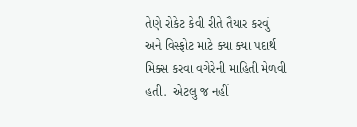તેણે રોકેટ કેવી રીતે તૈયાર કરવું અને વિસ્ફોટ માટે ક્યા ક્યા પદાર્થ મિક્સ કરવા વગેરેની માહિતી મેળવી હતી.  એટલુ જ નહીં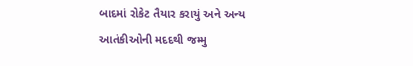બાદમાં રોકેટ તૈયાર કરાયું અને અન્ય આતંકીઓની મદદથી જમ્મુ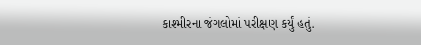કાશ્મીરના જંગલોમાં પરીક્ષણ કર્યું હતું.